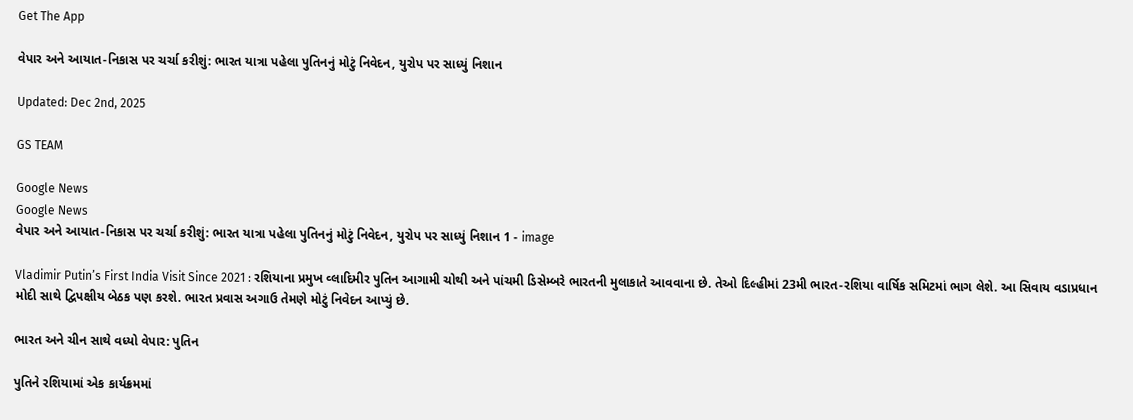Get The App

વેપાર અને આયાત-નિકાસ પર ચર્ચા કરીશું: ભારત યાત્રા પહેલા પુતિનનું મોટું નિવેદન, યુરોપ પર સાધ્યું નિશાન

Updated: Dec 2nd, 2025

GS TEAM

Google News
Google News
વેપાર અને આયાત-નિકાસ પર ચર્ચા કરીશું: ભારત યાત્રા પહેલા પુતિનનું મોટું નિવેદન, યુરોપ પર સાધ્યું નિશાન 1 - image

Vladimir Putin’s First India Visit Since 2021 : રશિયાના પ્રમુખ વ્લાદિમીર પુતિન આગામી ચોથી અને પાંચમી ડિસેમ્બરે ભારતની મુલાકાતે આવવાના છે. તેઓ દિલ્હીમાં 23મી ભારત-રશિયા વાર્ષિક સમિટમાં ભાગ લેશે. આ સિવાય વડાપ્રધાન મોદી સાથે દ્વિપક્ષીય બેઠક પણ કરશે. ભારત પ્રવાસ અગાઉ તેમણે મોટું નિવેદન આપ્યું છે.

ભારત અને ચીન સાથે વધ્યો વેપાર: પુતિન

પુતિને રશિયામાં એક કાર્યક્રમમાં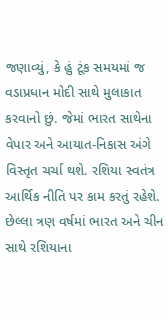જણાવ્યું, કે હું ટૂંક સમયમાં જ વડાપ્રધાન મોદી સાથે મુલાકાત કરવાનો છું. જેમાં ભારત સાથેના વેપાર અને આયાત-નિકાસ અંગે વિસ્તૃત ચર્ચા થશે. રશિયા સ્વતંત્ર આર્થિક નીતિ પર કામ કરતું રહેશે. છેલ્લા ત્રણ વર્ષમાં ભારત અને ચીન સાથે રશિયાના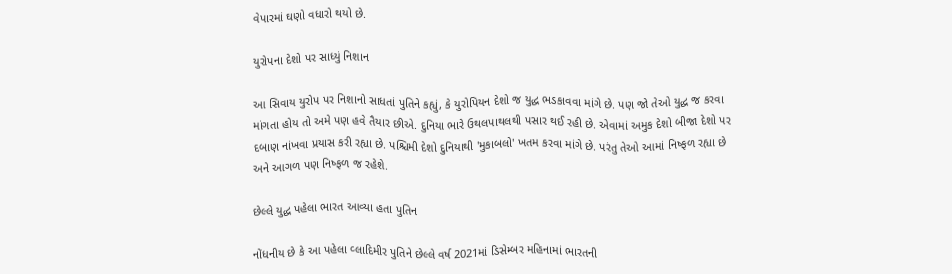વેપારમાં ઘણો વધારો થયો છે.

યુરોપના દેશો પર સાધ્યું નિશાન

આ સિવાય યુરોપ પર નિશાનો સાધતાં પુતિને કહ્યું, કે યુરોપિયન દેશો જ યુદ્ધ ભડકાવવા માંગે છે. પણ જો તેઓ યુદ્ધ જ કરવા માંગતા હોય તો અમે પણ હવે તૈયાર છીએ. દુનિયા ભારે ઉથલપાથલથી પસાર થઈ રહી છે. એવામાં અમુક દેશો બીજા દેશો પર દબાણ નાંખવા પ્રયાસ કરી રહ્યા છે. પશ્ચિમી દેશો દુનિયાથી 'મુકાબલો' ખતમ કરવા માંગે છે. પરંતુ તેઓ આમાં નિષ્ફળ રહ્યા છે અને આગળ પણ નિષ્ફળ જ રહેશે.

છેલ્લે યુદ્ધ પહેલા ભારત આવ્યા હતા પુતિન

નોંધનીય છે કે આ પહેલા વ્લાદિમીર પુતિને છેલ્લે વર્ષ 2021માં ડિસેમ્બર મહિનામાં ભારતની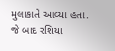મુલાકાતે આવ્યા હતા. જે બાદ રશિયા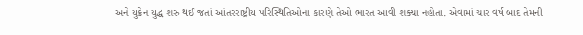અને યુક્રેન યુદ્ધ શરુ થઈ જતાં આંતરરાષ્ટ્રીય પરિસ્થિતિઓના કારણે તેઓ ભારત આવી શક્યા નહોતા. એવામાં ચાર વર્ષ બાદ તેમની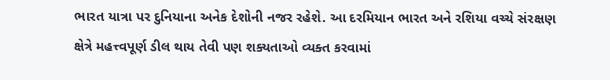ભારત યાત્રા પર દુનિયાના અનેક દેશોની નજર રહેશે. આ દરમિયાન ભારત અને રશિયા વચ્ચે સંરક્ષણ ક્ષેત્રે મહત્ત્વપૂર્ણ ડીલ થાય તેવી પણ શક્યતાઓ વ્યક્ત કરવામાં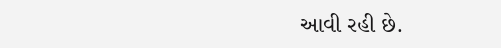આવી રહી છે.